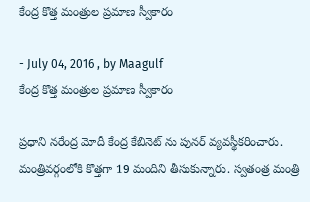కేంద్ర కొత్త మంత్రుల ప్రమాణ స్వీకారం

- July 04, 2016 , by Maagulf
కేంద్ర కొత్త మంత్రుల ప్రమాణ స్వీకారం

ప్రధాని నరేంద్ర మోదీ కేంద్ర కేబినెట్ ను పునర్ వ్యవస్థీకరించారు. మంత్రివర్గంలోకి కొత్తగా 19 మందిని తీసుకున్నారు. స్వతంత్ర మంత్రి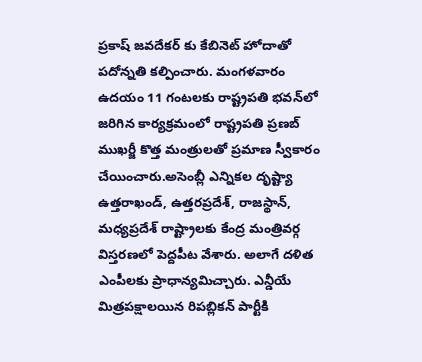ప్రకాష్ జవదేకర్ కు కేబినెట్ హోదాతో పదోన్నతి కల్పించారు. మంగళవారం ఉదయం 11 గంటలకు రాష్ట్రపతి భవన్‌లో జరిగిన కార్యక్రమంలో రాష్ట్రపతి ప్రణబ్ ముఖ‍ర్జీ కొత్త మంత్రులతో ప్రమాణ స్వీకారం చేయించారు.అసెంబ్లీ ఎన్నికల దృష్ట్యా ఉత్తరాఖండ్, ఉత్తరప్రదేశ్, రాజస్థాన్, మధ్యప్రదేశ్ రాష్ట్రాలకు కేంద్ర మంత్రివర్గ విస్తరణలో పెద్దపీట వేశారు. అలాగే దళిత ఎంపీలకు ప్రాధాన్యమిచ్చారు. ఎన్డీయే మిత్రపక్షాలయిన రిపబ్లికన్ పార్టీకి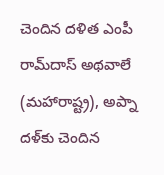చెందిన దళిత ఎంపీ రామ్‌దాస్ అథవాలే (మహారాష్ట్ర), అప్నా దళ్‌కు చెందిన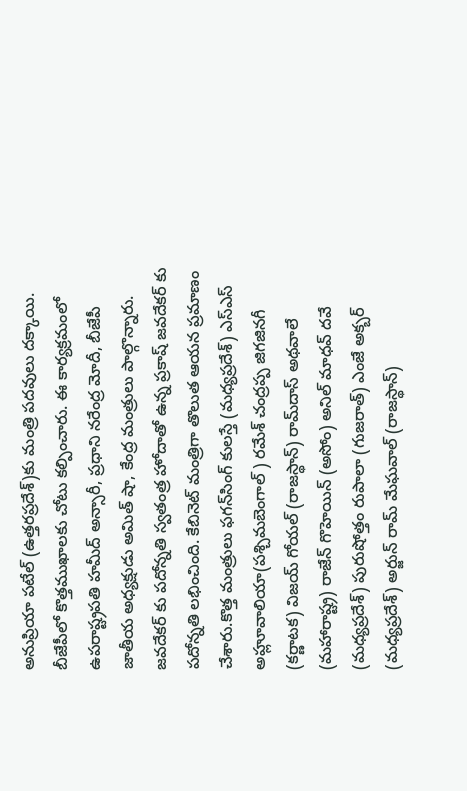అనుప్రియా పటేల్‌ (ఉత్తరప్రదేశ్)కు మంత్రి పదవులు దక్కాయి. బీజేపీలో కొత్తముఖాలకు చోటు కల్పించారు. ఈ కార్యక్రమంలో ఉపరాష్ట్రపతి హమీద్ అన్సారీ, ప్రధాని నరేంద్ర మోదీ, బీజేపీ జాతీయ అధ్యక్షుడు అమిత్ షా, కేంద్ర మంత్రులు పాల్గొన్నారు. జవదేకర్ కు పదోన్నతి స్వతంత్ర హోదాతో ఉన్న ప్రకాష్ జవదేకర్ కు పదోన్నతి లభించింది. కేబినెట్ మంత్రిగా తొలుత ఆయన ప్రమాణం చేశారు.కొత్త మంత్రులు ఫగన్‌సింగ్ కులస్తే (మధ్యప్రదేశ్) ఎస్‌ఎస్ అహ్లూవాలియా(పశ్చిమబెంగాల్ ) రమేశ్ చంద్రప్ప జిగజినగీ (కర్ణాటక) విజయ్ గోయల్ (రాజస్థాన్) రామ్‌దాస్ అథవాలే (మహారాష్ట్ర) రాజేన్ గొహెయిన్ (అసోం) అనిల్ మాధవ్ దవే (మధ్యప్రదేశ్) పురుషోత్తం రుపాలా (గుజరాత్) ఎంజే అక్బర్ (మధ్యప్రదేశ్) అర్జున్ రామ్ మేఘవాల్ (రాజస్థాన్)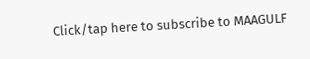Click/tap here to subscribe to MAAGULF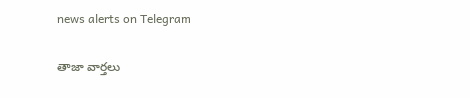news alerts on Telegram

తాజా వార్తలు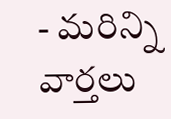- మరిన్ని వార్తలు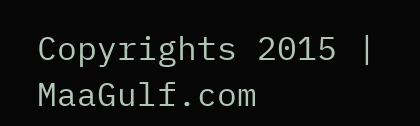Copyrights 2015 | MaaGulf.com